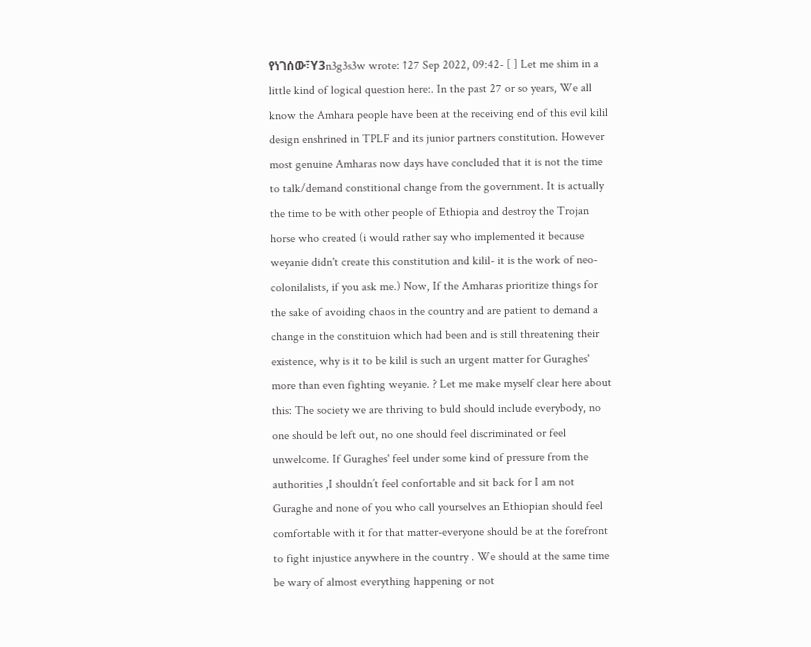የነገሰው፣Y3n3g3s3w wrote: ↑27 Sep 2022, 09:42- [ ] Let me shim in a little kind of logical question here:. In the past 27 or so years, We all know the Amhara people have been at the receiving end of this evil kilil design enshrined in TPLF and its junior partners constitution. However most genuine Amharas now days have concluded that it is not the time to talk/demand constitional change from the government. It is actually the time to be with other people of Ethiopia and destroy the Trojan horse who created (i would rather say who implemented it because weyanie didn't create this constitution and kilil- it is the work of neo-colonilalists, if you ask me.) Now, If the Amharas prioritize things for the sake of avoiding chaos in the country and are patient to demand a change in the constituion which had been and is still threatening their existence, why is it to be kilil is such an urgent matter for Guraghes' more than even fighting weyanie. ? Let me make myself clear here about this: The society we are thriving to buld should include everybody, no one should be left out, no one should feel discriminated or feel unwelcome. If Guraghes' feel under some kind of pressure from the authorities ,I shouldn’t feel confortable and sit back for I am not Guraghe and none of you who call yourselves an Ethiopian should feel comfortable with it for that matter-everyone should be at the forefront to fight injustice anywhere in the country . We should at the same time be wary of almost everything happening or not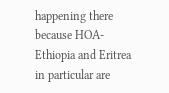happening there because HOA-Ethiopia and Eritrea in particular are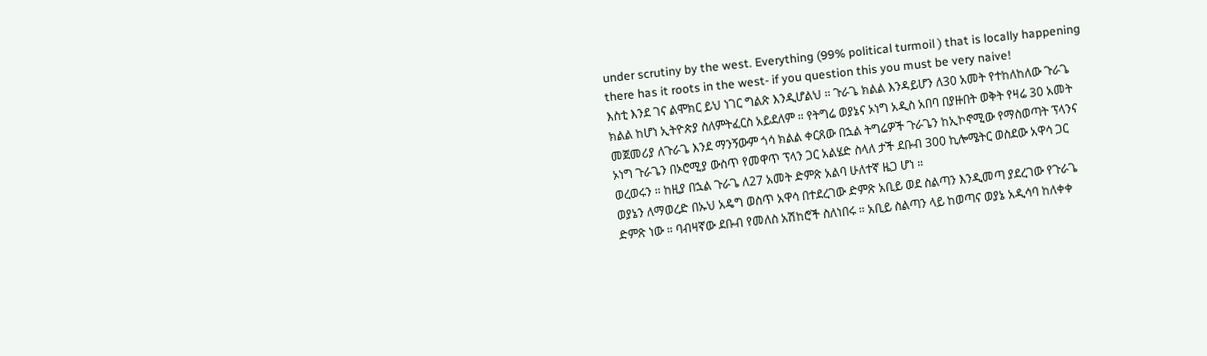under scrutiny by the west. Everything (99% political turmoil ) that is locally happening there has it roots in the west- if you question this you must be very naive!
እስቲ እንደ ገና ልሞክር ይህ ነገር ግልጽ እንዲሆልህ ። ጉራጌ ክልል እንዳይሆን ለ30 አመት የተከለከለው ጉራጌ ክልል ከሆነ ኢትዮጵያ ስለምትፈርስ አይደለም ። የትግሬ ወያኔና ኦነግ አዲስ አበባ በያዙበት ወቅት የዛሬ 30 አመት መጀመሪያ ለጉራጌ እንደ ማንኝውም ጎሳ ክልል ቀርጸው በኋል ትግሬዎች ጉራጌን ከኢኮኖሚው የማስወጣት ፕላንና ኦነግ ጉራጌን በኦሮሚያ ውስጥ የመዋጥ ፕላን ጋር አልሄድ ስላለ ታች ደቡብ 300 ኪሎሜትር ወስደው አዋሳ ጋር ወረወሩን ። ከዚያ በኋል ጉራጌ ለ27 አመት ድምጽ አልባ ሁለተኛ ዜጋ ሆነ ።
ወያኔን ለማወረድ በኡህ አዴግ ወስጥ አዋሳ በተደረገው ድምጽ አቢይ ወደ ስልጣን እንዲመጣ ያደረገው የጉራጌ ድምጽ ነው ። ባብዛኛው ደቡብ የመለስ አሽከሮች ስለነበሩ ። አቢይ ስልጣን ላይ ከወጣና ወያኔ አዲሳባ ከለቀቀ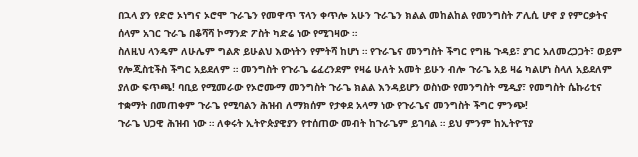በኋላ ያን የድሮ ኦነግና ኦሮሞ ጉራጌን የመዋጥ ፕላን ቀጥሎ አሁን ጉራጌን ክልል መከልከል የመንግስት ፖሊሲ ሆኖ ያ የምርቃትና ሰላም አገር ጉራጌ በቆሻሻ ኮማንድ ፖስት ካድሬ ነው የሚገዛው ።
ስለዚህ ላንዴም ለሁሌም ግልጽ ይሁልህ እውነትን የምትሻ ከሆነ ። የጉራጌና መንግስት ችግር የግዜ ጉዳይ፣ ያገር አለመረጋጋት፣ ወይም የሎጂስቲችስ ችግር አይደለም ። መንግስት የጉራጌ ሬፈረንደም የዛሬ ሁለት አመት ይሁን ብሎ ጉራጌ አይ ዛሬ ካልሆነ ስላለ አይደለም ያለው ፍጥጫ! ባቢይ የሚመራው የኦሮሙማ መንግስት ጉራጌ ክልል እንዳይሆን ወስነው የመንግስት ሚዲያ፣ የመግስት ሴኩሪቲና ተቋማት በመጠቀም ጉራጌ የሚባልን ሕዝብ ለማክሰም የታቀደ አላማ ነው የጉራጌና መንግስት ችግር ምንጭ!
ጉራጌ ህጋዊ ሕዝብ ነው ። ለቀሩት ኢትዮጵያዊያን የተሰጠው መብት ከጉራጌም ይገባል ። ይህ ምንም ከኢትዮፕያ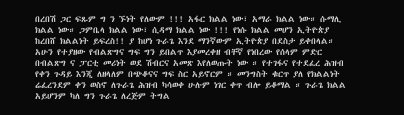በረበሽ ጋር ፍጹም ግ ን ኙነት የለውም !!! አፋር ክልል ነው፣ አማራ ክልል ነው። ሱማሊ ክልል ነው። ጋምቤላ ክልል ነው፣ ሲዳማ ክልል ነው !!! የነሱ ክልል መሆን ኢትዮጵያ ከረበሸ ክልልነት ይፍረስ!! ያ ከሆነ ጉራጌ እንደ ማንኛውም ኢትዮጵያ በደስታ ይቀበላል።
አሁን የተያዘው የብልጽግና ግፍ ግን ይበልጥ እያመረቀዘ ብቸኛ የነበረው የሰላም ምድር በብልጽግ ና ፓርቲ መሪነት ወደ ሽብርና አመጽ እየለወጡት ነው ። የተገፋና የተደፈረ ሕዝብ የቀን ጉዳይ እንጂ ለዘላለም በጭቆናና ግፍ ስር አይኖርም ። መንግስት ቁርጥ ያለ የክልልነት ሬፈረንደም ቀን ወስኖ ለጉራጌ ሕዝብ ካሳወቀ ሁሉም ነገር ቀጥ ብሎ ይቆማል ። ጉራጌ ክልል አይሆንም ካለ ግን ጉራጌ ለረጅም ትግል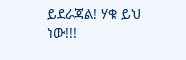ይደራጃል! ሃቁ ይህ ነው!!!